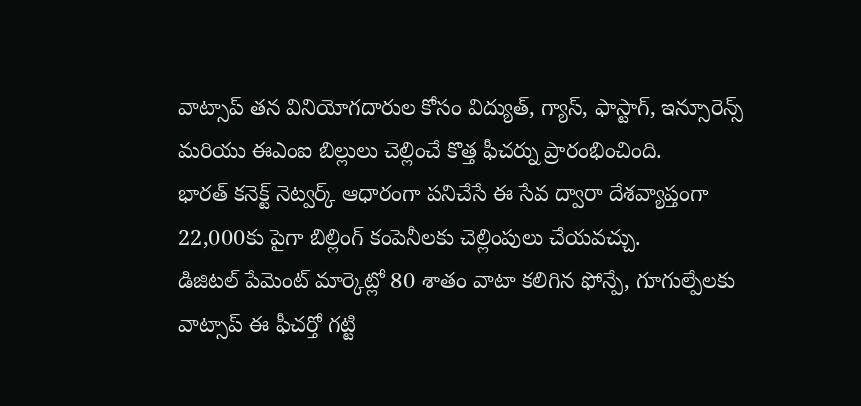వాట్సాప్ తన వినియోగదారుల కోసం విద్యుత్, గ్యాస్, ఫాస్టాగ్, ఇన్సూరెన్స్ మరియు ఈఎంఐ బిల్లులు చెల్లించే కొత్త ఫీచర్ను ప్రారంభించింది.
భారత్ కనెక్ట్ నెట్వర్క్ ఆధారంగా పనిచేసే ఈ సేవ ద్వారా దేశవ్యాప్తంగా 22,000కు పైగా బిల్లింగ్ కంపెనీలకు చెల్లింపులు చేయవచ్చు.
డిజిటల్ పేమెంట్ మార్కెట్లో 80 శాతం వాటా కలిగిన ఫోన్పే, గూగుల్పేలకు వాట్సాప్ ఈ ఫీచర్తో గట్టి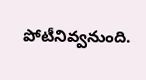పోటీనివ్వనుంది.